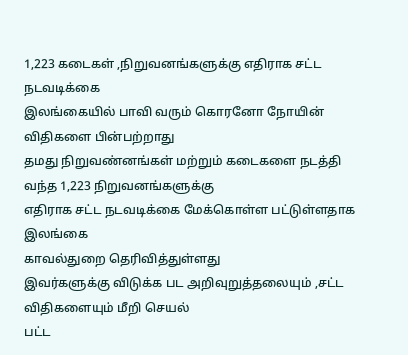1,223 கடைகள் ,நிறுவனங்களுக்கு எதிராக சட்ட நடவடிக்கை
இலங்கையில் பாவி வரும் கொரனோ நோயின் விதிகளை பின்பற்றாது
தமது நிறுவண்னங்கள் மற்றும் கடைகளை நடத்தி வந்த 1,223 நிறுவனங்களுக்கு
எதிராக சட்ட நடவடிக்கை மேக்கொள்ள பட்டுள்ளதாக இலங்கை
காவல்துறை தெரிவித்துள்ளது
இவர்களுக்கு விடுக்க பட அறிவுறுத்தலையும் ,சட்ட விதிகளையும் மீறி செயல்
பட்ட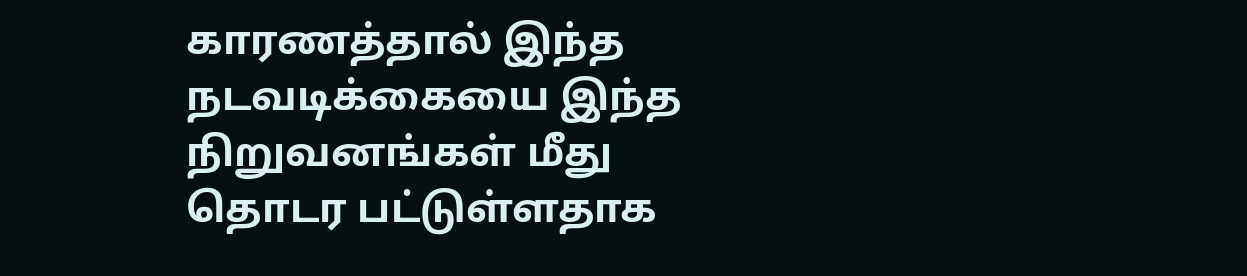காரணத்தால் இந்த நடவடிக்கையை இந்த நிறுவனங்கள் மீது
தொடர பட்டுள்ளதாக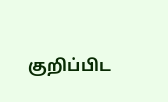குறிப்பிட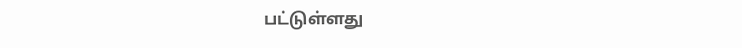பட்டுள்ளது